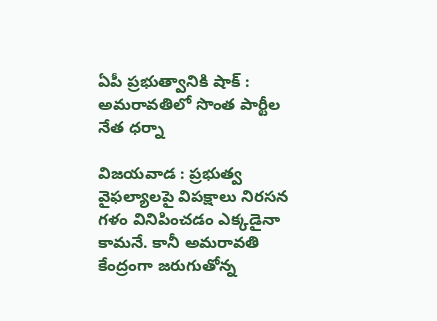ఏపీ ప్రభుత్వానికి షాక్ : అమరావతిలో సొంత పార్టీల నేత ధర్నా

విజయవాడ : ప్రభుత్వ వైఫల్యాలపై విపక్షాలు నిరసన గళం వినిపించడం ఎక్కడైనా కామనే. కానీ అమరావతి కేంద్రంగా జరుగుతోన్న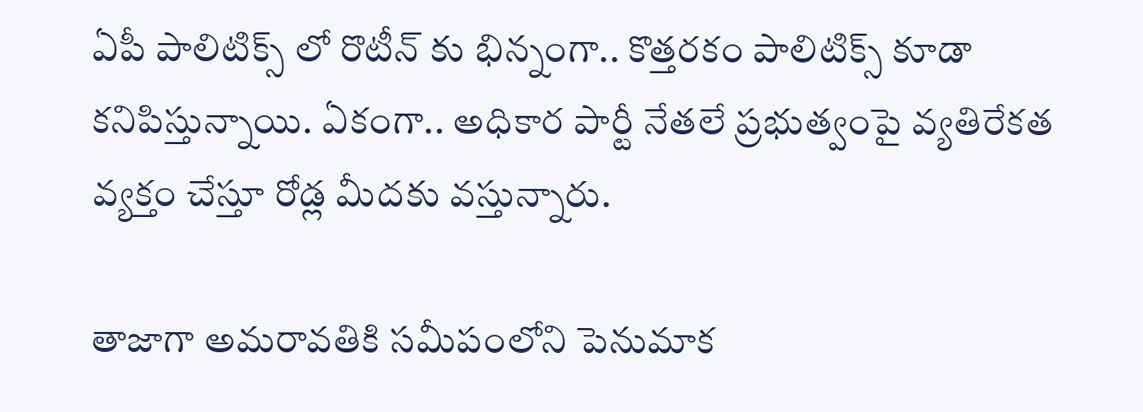ఏపీ పాలిటిక్స్ లో రొటీన్ కు భిన్నంగా.. కొత్తరకం పాలిటిక్స్ కూడా కనిపిస్తున్నాయి. ఏకంగా.. అధికార పార్టీ నేతలే ప్రభుత్వంపై వ్యతిరేకత వ్యక్తం చేస్తూ రోడ్ల మీదకు వస్తున్నారు.

తాజాగా అమరావతికి సమీపంలోని పెనుమాక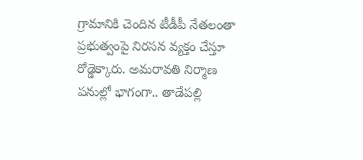గ్రామానికి చెందిన టీడీపీ నేతలంతా ప్రభుత్వంపై నిరసన వ్యక్తం చేస్తూ రోడ్డెక్కారు. అమరావతి నిర్మాణ పనుల్లో భాగంగా.. తాడేపల్లి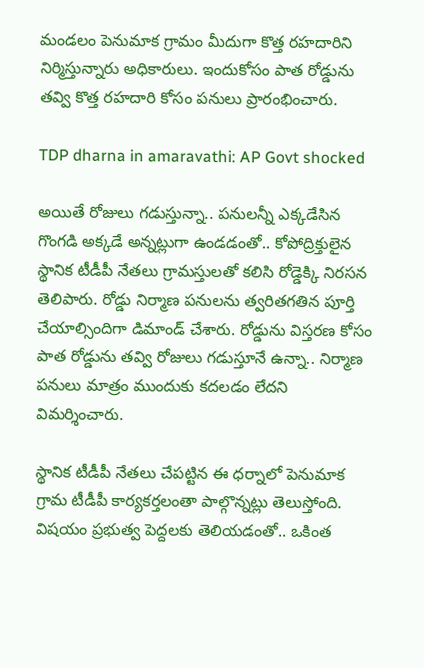మండలం పెనుమాక గ్రామం మీదుగా కొత్త రహదారిని నిర్మిస్తున్నారు అధికారులు. ఇందుకోసం పాత రోడ్డును తవ్వి కొత్త రహదారి కోసం పనులు ప్రారంభించారు.

TDP dharna in amaravathi: AP Govt shocked

అయితే రోజులు గడుస్తున్నా.. పనులన్నీ ఎక్కడేసిన గొంగడి అక్కడే అన్నట్లుగా ఉండడంతో.. కోపోద్రిక్తులైన స్థానిక టీడీపీ నేతలు గ్రామస్తులతో కలిసి రోడ్డెక్కి నిరసన తెలిపారు. రోడ్డు నిర్మాణ పనులను త్వరితగతిన పూర్తి చేయాల్సిందిగా డిమాండ్ చేశారు. రోడ్డును విస్తరణ కోసం పాత రోడ్డును తవ్వి రోజులు గడుస్తూనే ఉన్నా.. నిర్మాణ పనులు మాత్రం ముందుకు కదలడం లేదని విమర్శించారు.

స్థానిక టీడీపీ నేతలు చేపట్టిన ఈ ధర్నాలో పెనుమాక గ్రామ టీడీపీ కార్యకర్తలంతా పాల్గొన్నట్లు తెలుస్తోంది. విషయం ప్రభుత్వ పెద్దలకు తెలియడంతో.. ఒకింత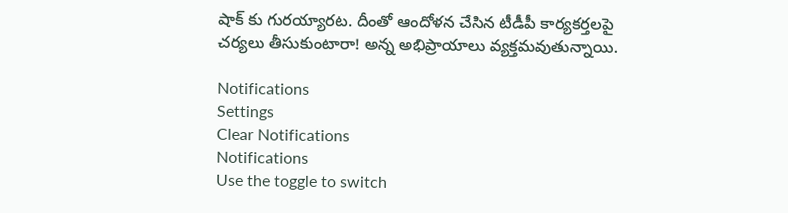షాక్ కు గురయ్యారట. దీంతో ఆందోళన చేసిన టీడీపీ కార్యకర్తలపై చర్యలు తీసుకుంటారా! అన్న అభిప్రాయాలు వ్యక్తమవుతున్నాయి.

Notifications
Settings
Clear Notifications
Notifications
Use the toggle to switch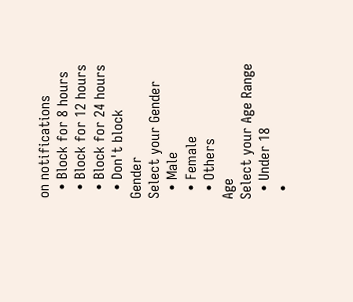on notifications
  • Block for 8 hours
  • Block for 12 hours
  • Block for 24 hours
  • Don't block
Gender
Select your Gender
  • Male
  • Female
  • Others
Age
Select your Age Range
  • Under 18
  •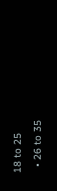18 to 25
  • 26 to 35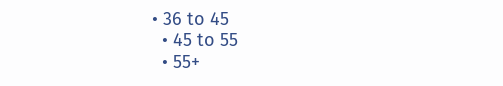• 36 to 45
  • 45 to 55
  • 55+